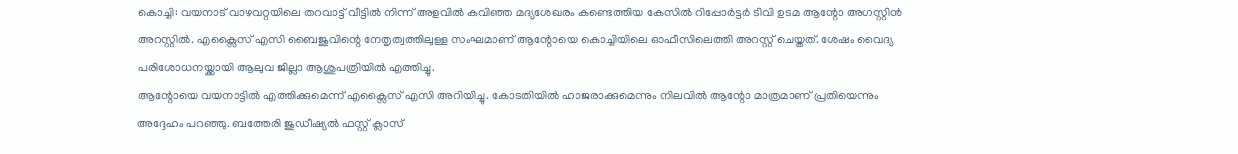കൊച്ചി: വയനാട് വാഴവറ്റയിലെ തറവാട്ട് വീട്ടിൽ നിന്ന് അളവിൽ കവിഞ്ഞ മദ്യശേഖരം കണ്ടെത്തിയ കേസിൽ റിപ്പോർട്ടർ ടിവി ഉടമ ആന്റോ അഗസ്റ്റിൻ അറസ്റ്റിൽ. എക്സൈസ് എസി ബൈജുവിന്റെ നേതൃത്വത്തിലുള്ള സംഘമാണ് ആന്റോയെ കൊച്ചിയിലെ ഓഫീസിലെത്തി അറസ്റ്റ് ചെയ്തത്. ശേഷം വൈദ്യ പരിശോധനയ്ക്കായി ആലുവ ജില്ലാ ആശുപത്രിയിൽ എത്തിച്ചു.
ആന്റോയെ വയനാട്ടിൽ എത്തിക്കുമെന്ന് എക്സൈസ് എസി അറിയിച്ചു. കോടതിയിൽ ഹാജരാക്കുമെന്നും നിലവിൽ ആന്റോ മാത്രമാണ് പ്രതിയെന്നും അദ്ദേഹം പറഞ്ഞു. ബത്തേരി ജുഡീഷ്യൽ ഫസ്റ്റ് ക്ലാസ്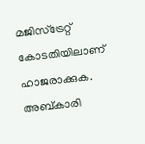മജിസ്ട്രേറ്റ് കോടതിയിലാണ് ഹാജരാക്കുക. അബ്കാരി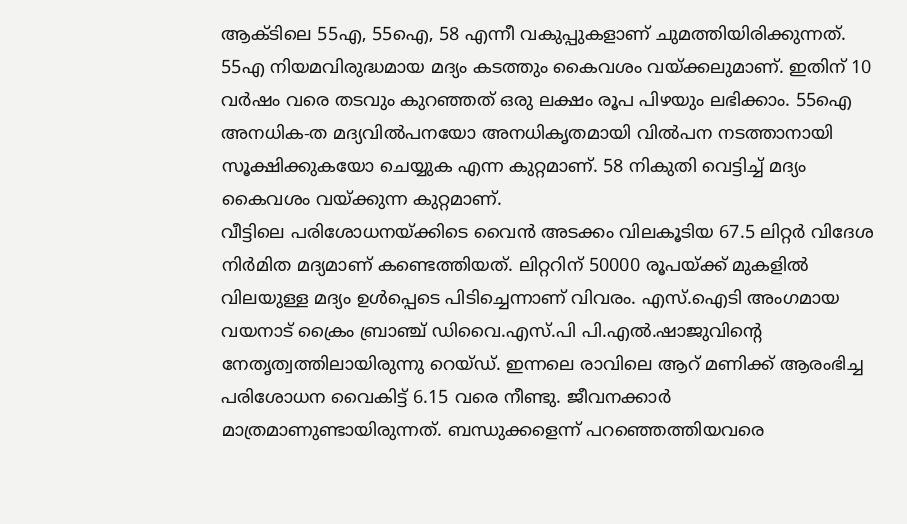ആക്ടിലെ 55എ, 55ഐ, 58 എന്നീ വകുപ്പുകളാണ് ചുമത്തിയിരിക്കുന്നത്. 55എ നിയമവിരുദ്ധമായ മദ്യം കടത്തും കൈവശം വയ്ക്കലുമാണ്. ഇതിന് 10 വർഷം വരെ തടവും കുറഞ്ഞത് ഒരു ലക്ഷം രൂപ പിഴയും ലഭിക്കാം. 55ഐ അനധിക-ത മദ്യവിൽപനയോ അനധികൃതമായി വിൽപന നടത്താനായി സൂക്ഷിക്കുകയോ ചെയ്യുക എന്ന കുറ്റമാണ്. 58 നികുതി വെട്ടിച്ച് മദ്യം കൈവശം വയ്ക്കുന്ന കുറ്റമാണ്.
വീട്ടിലെ പരിശോധനയ്ക്കിടെ വൈൻ അടക്കം വിലകൂടിയ 67.5 ലിറ്റർ വിദേശ നിർമിത മദ്യമാണ് കണ്ടെത്തിയത്. ലിറ്ററിന് 50000 രൂപയ്ക്ക് മുകളിൽ വിലയുള്ള മദ്യം ഉൾപ്പെടെ പിടിച്ചെന്നാണ് വിവരം. എസ്.ഐടി അംഗമായ വയനാട് ക്രൈം ബ്രാഞ്ച് ഡിവൈ.എസ്.പി പി.എൽ.ഷാജുവിന്റെ നേതൃത്വത്തിലായിരുന്നു റെയ്ഡ്. ഇന്നലെ രാവിലെ ആറ് മണിക്ക് ആരംഭിച്ച പരിശോധന വൈകിട്ട് 6.15 വരെ നീണ്ടു. ജീവനക്കാർ മാത്രമാണുണ്ടായിരുന്നത്. ബന്ധുക്കളെന്ന് പറഞ്ഞെത്തിയവരെ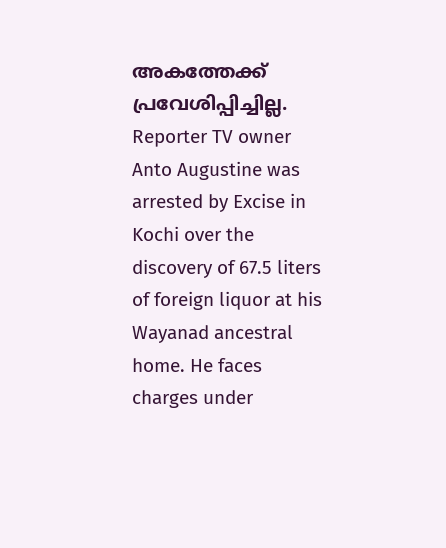അകത്തേക്ക് പ്രവേശിപ്പിച്ചില്ല.
Reporter TV owner Anto Augustine was arrested by Excise in Kochi over the discovery of 67.5 liters of foreign liquor at his Wayanad ancestral home. He faces charges under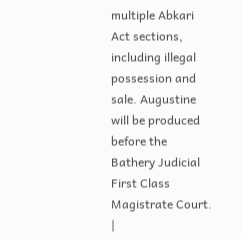multiple Abkari Act sections, including illegal possession and sale. Augustine will be produced before the Bathery Judicial First Class Magistrate Court.
|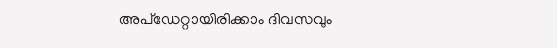അപ്ഡേറ്റായിരിക്കാം ദിവസവും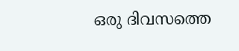ഒരു ദിവസത്തെ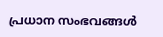പ്രധാന സംഭവങ്ങൾ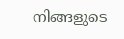നിങ്ങളുടെ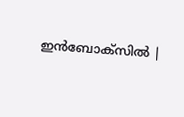ഇൻബോക്സിൽ |